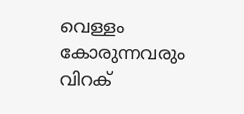വെള്ളം കോരുന്നവരും വിറക്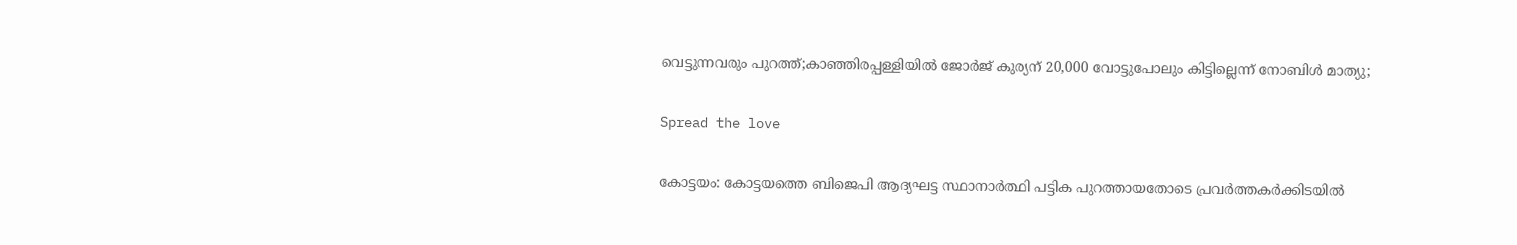വെട്ടുന്നവരും പുറത്ത്;കാഞ്ഞിരപ്പള്ളിയില്‍ ജോര്‍ജ് കുര്യന് 20,000 വോട്ടുപോലും കിട്ടില്ലെന്ന് നോബിള്‍ മാത്യു;

Spread the love

കോട്ടയം: കോട്ടയത്തെ ബിജെപി ആദ്യഘട്ട സ്ഥാനാർത്ഥി പട്ടിക പുറത്തായതോടെ പ്രവർത്തകർക്കിടയിൽ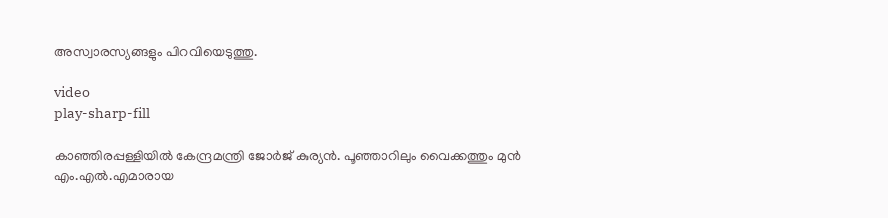അസ്വാരസ്യങ്ങളും പിറവിയെടുത്തു.

video
play-sharp-fill

കാഞ്ഞിരപ്പള്ളിയിൽ കേന്ദ്രമന്ത്രി ജോർജ് കുര്യൻ. പൂഞ്ഞാറിലും വൈക്കത്തും മുൻ എം.എൽ.എമാരായ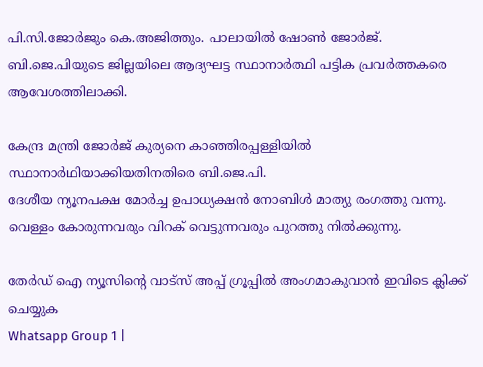പി.സി.ജോർജും കെ.അജിത്തും. പാലായിൽ ഷോൺ ജോർജ്. ബി.ജെ.പിയുടെ ജില്ലയിലെ ആദ്യഘട്ട സ്ഥാനാർത്ഥി പട്ടിക പ്രവർത്തകരെ ആവേശത്തിലാക്കി.

കേന്ദ്ര മന്ത്രി ജോര്‍ജ് കുര്യനെ കാഞ്ഞിരപ്പള്ളിയില്‍ സ്ഥാനാര്‍ഥിയാക്കിയതിനതിരെ ബി.ജെ.പി.
ദേശീയ ന്യൂനപക്ഷ മോര്‍ച്ച ഉപാധ്യക്ഷന്‍ നോബിള്‍ മാത്യു രംഗത്തു വന്നു. വെള്ളം കോരുന്നവരും വിറക് വെട്ടുന്നവരും പുറത്തു നില്‍ക്കുന്നു.

തേർഡ് ഐ ന്യൂസിന്റെ വാട്സ് അപ്പ് ഗ്രൂപ്പിൽ അംഗമാകുവാൻ ഇവിടെ ക്ലിക്ക് ചെയ്യുക
Whatsapp Group 1 |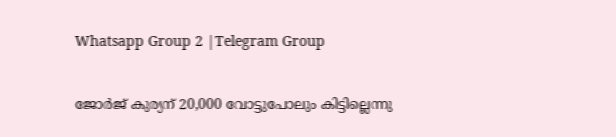Whatsapp Group 2 |Telegram Group

ജോര്‍ജ് കുര്യന് 20,000 വോട്ടുപോലും കിട്ടില്ലെന്നു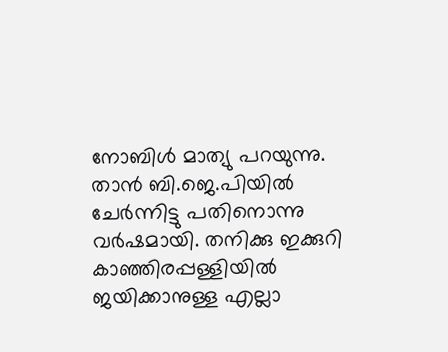നോബിള്‍ മാത്യു പറയുന്നു. താന്‍ ബി.ജെ.പിയില്‍ ചേര്‍ന്നിട്ടു പതിനൊന്നു വര്‍ഷമായി. തനിക്കു ഇക്കുറി കാഞ്ഞിരപ്പള്ളിയില്‍ ജയിക്കാനുള്ള എല്ലാ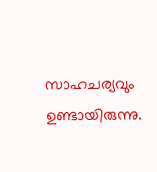സാഹചര്യവും ഉണ്ടായിരുന്നു.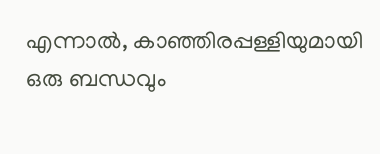എന്നാല്‍, കാഞ്ഞിരപ്പള്ളിയുമായി ഒരു ബന്ധവും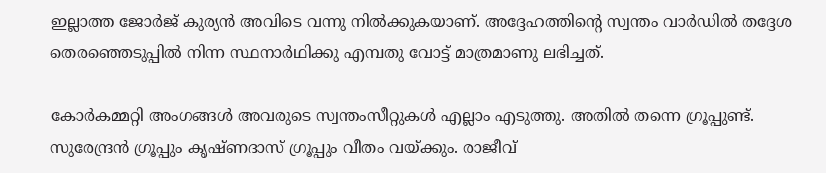ഇല്ലാത്ത ജോര്‍ജ് കുര്യന്‍ അവിടെ വന്നു നില്‍ക്കുകയാണ്. അദ്ദേഹത്തിന്റെ സ്വന്തം വാര്‍ഡില്‍ തദ്ദേശ തെരഞ്ഞെടുപ്പില്‍ നിന്ന സ്ഥനാര്‍ഥിക്കു എമ്പതു വോട്ട് മാത്രമാണു ലഭിച്ചത്.

കോര്‍കമ്മറ്റി അംഗങ്ങള്‍ അവരുടെ സ്വന്തംസീറ്റുകള്‍ എല്ലാം എടുത്തു. അതില്‍ തന്നെ ഗ്രൂപ്പുണ്ട്. സുരേന്ദ്രന്‍ ഗ്രൂപ്പും കൃഷ്ണദാസ് ഗ്രൂപ്പും വീതം വയ്ക്കും. രാജീവ്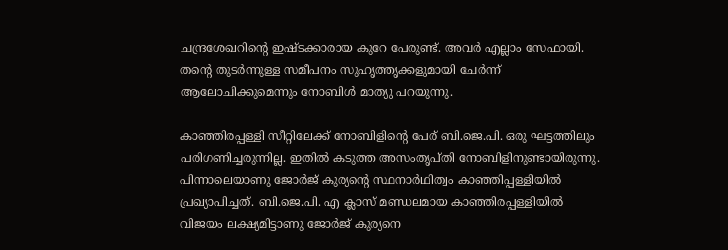ചന്ദ്രശേഖറിന്റെ ഇഷ്ടക്കാരായ കുറേ പേരുണ്ട്. അവര്‍ എല്ലാം സേഫായി. തന്റെ തുടര്‍ന്നുള്ള സമീപനം സുഹൃത്തൃക്കളുമായി ചേര്‍ന്ന് ആലോചിക്കുമെന്നും നോബിള്‍ മാത്യു പറയുന്നു.

കാഞ്ഞിരപ്പള്ളി സീറ്റിലേക്ക് നോബിളിന്റെ പേര് ബി.ജെ.പി. ഒരു ഘട്ടത്തിലും പരിഗണിച്ചരുന്നില്ല. ഇതില്‍ കടുത്ത അസംതൃപ്തി നോബിളിനുണ്ടായിരുന്നു. പിന്നാലെയാണു ജോര്‍ജ് കുര്യന്റെ സ്ഥനാര്‍ഥിത്വം കാഞ്ഞിപ്പള്ളിയില്‍ പ്രഖ്യാപിച്ചത്. ബി.ജെ.പി. എ ക്ലാസ് മണ്ഡലമായ കാഞ്ഞിരപ്പള്ളിയില്‍ വിജയം ലക്ഷ്യമിട്ടാണു ജോര്‍ജ് കുര്യനെ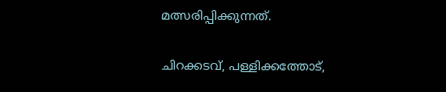മത്സരിപ്പിക്കുന്നത്.

ചിറക്കടവ്, പള്ളിക്കത്തോട്,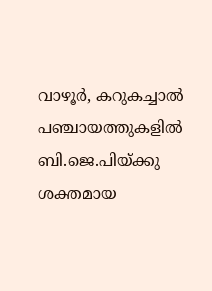വാഴൂര്‍, കറുകച്ചാല്‍ പഞ്ചായത്തുകളില്‍ ബി.ജെ.പിയ്ക്കു ശക്തമായ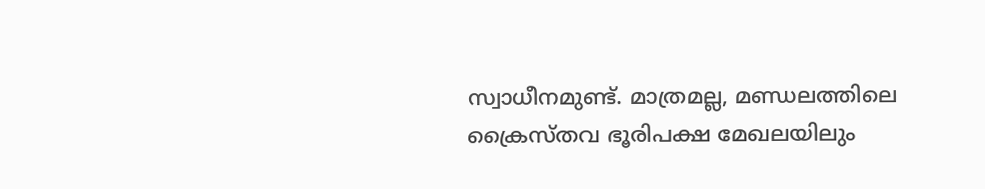സ്വാധീനമുണ്ട്. മാത്രമല്ല, മണ്ഡലത്തിലെ ക്രൈസ്തവ ഭൂരിപക്ഷ മേഖലയിലും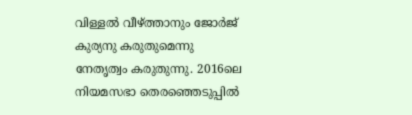വിള്ളല്‍ വീഴ്ത്താനും ജോര്‍ജ് കുര്യനു കരുതുമെന്നു നേതൃത്വം കരുതുന്നു. 2016ലെ നിയമസഭാ തെരഞ്ഞെടുപ്പില്‍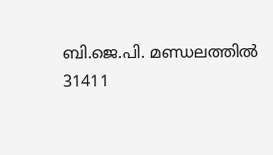ബി.ജെ.പി. മണ്ഡലത്തില്‍ 31411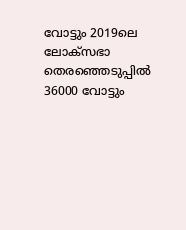വോട്ടും 2019ലെ ലോക്‌സഭാ തെരഞ്ഞെടുപ്പില്‍ 36000 വോട്ടും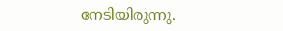നേടിയിരുന്നു.